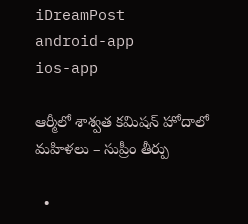iDreamPost
android-app
ios-app

ఆర్మీలో శాశ్వత కమిషన్‌ హోదాలో మహిళలు – సుప్రీం తీర్పు

  •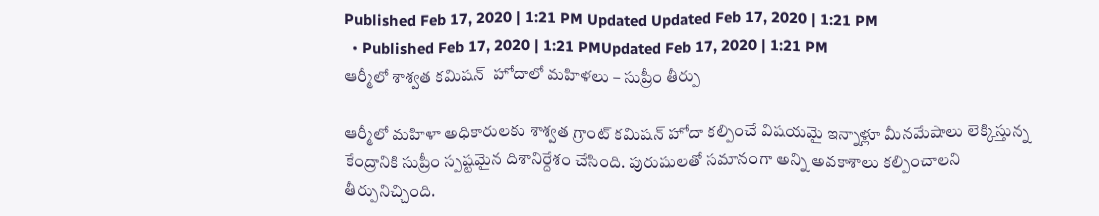Published Feb 17, 2020 | 1:21 PM Updated Updated Feb 17, 2020 | 1:21 PM
  • Published Feb 17, 2020 | 1:21 PMUpdated Feb 17, 2020 | 1:21 PM
ఆర్మీలో శాశ్వత కమిషన్‌  హోదాలో మహిళలు – సుప్రీం తీర్పు

ఆర్మీలో మహిళా అధికారులకు శాశ్వత గ్రాంట్ కమిషన్ హోదా కల్పించే విషయమై ఇన్నాళ్లూ మీనమేషాలు లెక్కిస్తున్న కేంద్రానికి సుప్రీం స్పష్టమైన దిశానిర్దేశం చేసింది. పురుషులతో సమానంగా అన్ని అవకాశాలు కల్పించాలని తీర్పునిచ్చింది.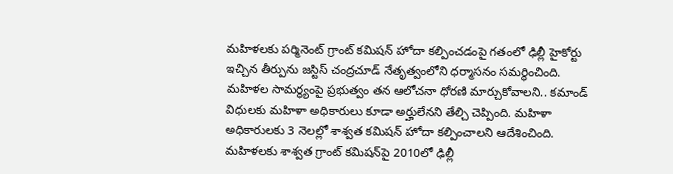మహిళలకు పర్మినెంట్‌ గ్రాంట్‌ కమిషన్‌ హోదా కల్పించడంపై గతంలో ఢిల్లీ హైకోర్టు ఇచ్చిన తీర్పును జస్టిస్ చంద్రచూడ్ నేతృత్వంలోని ధర్మాసనం సమర్థించింది. మహిళల సామర్థ్యంపై ప్రభుత్వం తన ఆలోచనా ధోరణి మార్చుకోవాలని.. కమాండ్‌ విధులకు మహిళా అధికారులు కూడా అర్హులేనని తేల్చి చెప్పింది. మహిళా అధికారులకు 3 నెలల్లో శాశ్వత కమిషన్‌ హోదా కల్పించాలని ఆదేశించింది. మహిళలకు శాశ్వత గ్రాంట్ కమిషన్‌పై 2010లో ఢిల్లీ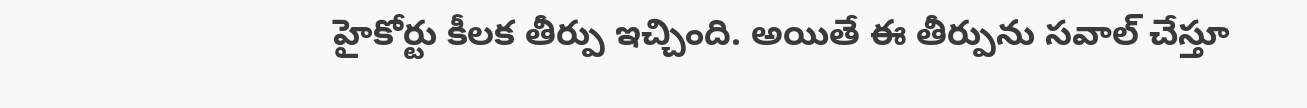హైకోర్టు కీలక తీర్పు ఇచ్చింది. అయితే ఈ తీర్పును సవాల్ చేస్తూ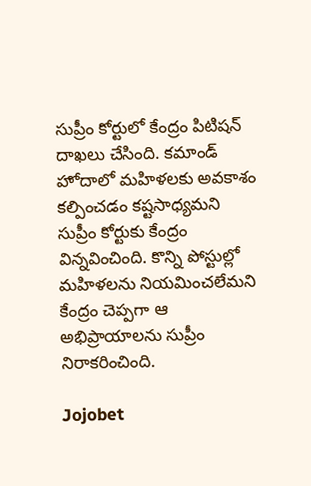సుప్రీం కోర్టులో కేంద్రం పిటిషన్ దాఖలు చేసింది. కమాండ్ హోదాలో మహిళలకు అవకాశం కల్పించడం కష్టసాధ్యమని సుప్రీం కోర్టుకు కేంద్రం విన్నవించింది. కొన్ని పోస్టుల్లో మహిళలను నియమించలేమని కేంద్రం చెప్పగా ఆ అభిప్రాయాలను సుప్రీం నిరాకరించింది.

Jojobet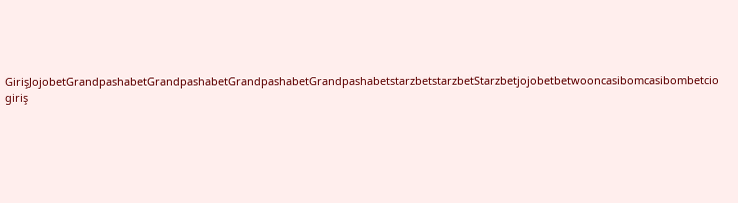GirişJojobetGrandpashabetGrandpashabetGrandpashabetGrandpashabetstarzbetstarzbetStarzbetjojobetbetwooncasibomcasibombetcio giriş